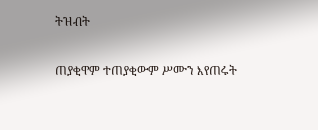ትዝብት

ጠያቂዋም ተጠያቂውም ሥሙን እየጠሩት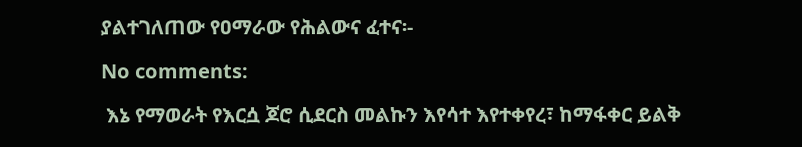ያልተገለጠው የዐማራው የሕልውና ፈተና፡-

No comments:

 እኔ የማወራት የእርሷ ጆሮ ሲደርስ መልኩን እየሳተ እየተቀየረ፣ ከማፋቀር ይልቅ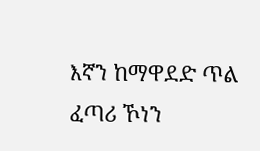እኛን ከማዋደድ ጥል ፈጣሪ ኾነን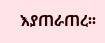እያጠራጠረ፡፡